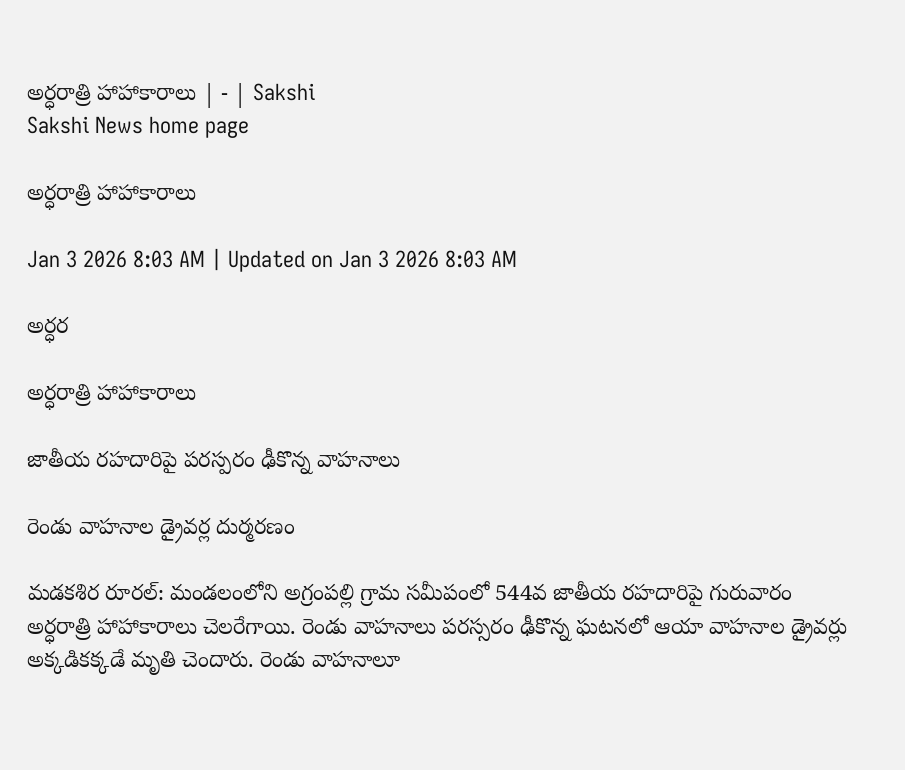అర్ధరాత్రి హాహాకారాలు | - | Sakshi
Sakshi News home page

అర్ధరాత్రి హాహాకారాలు

Jan 3 2026 8:03 AM | Updated on Jan 3 2026 8:03 AM

అర్ధర

అర్ధరాత్రి హాహాకారాలు

జాతీయ రహదారిపై పరస్పరం ఢీకొన్న వాహనాలు

రెండు వాహనాల డ్రైవర్ల దుర్మరణం

మడకశిర రూరల్‌: మండలంలోని అగ్రంపల్లి గ్రామ సమీపంలో 544వ జాతీయ రహదారిపై గురువారం అర్ధరాత్రి హాహాకారాలు చెలరేగాయి. రెండు వాహనాలు పరస్సరం ఢీకొన్న ఘటనలో ఆయా వాహనాల డ్రైవర్లు అక్కడికక్కడే మృతి చెందారు. రెండు వాహనాలూ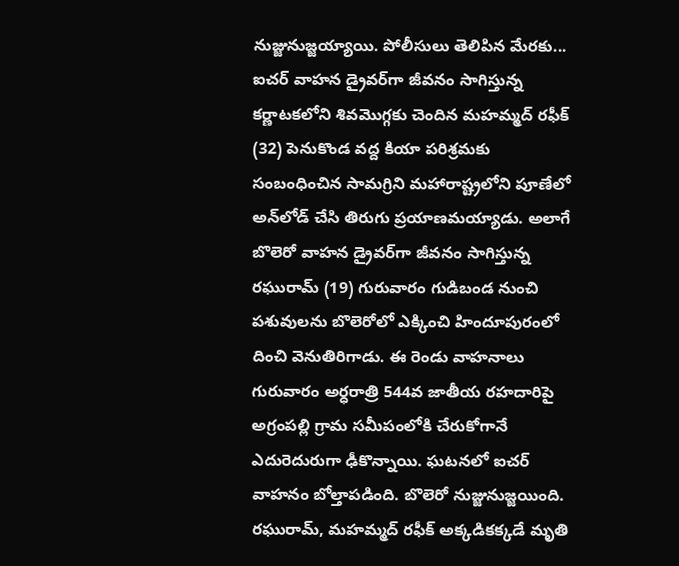నుజ్జునుజ్జయ్యాయి. పోలీసులు తెలిపిన మేరకు... ఐచర్‌ వాహన డ్రైవర్‌గా జీవనం సాగిస్తున్న కర్ణాటకలోని శివమొగ్గకు చెందిన మహమ్మద్‌ రఫీక్‌ (32) పెనుకొండ వద్ద కియా పరిశ్రమకు సంబంధించిన సామగ్రిని మహారాష్ట్రలోని పూణేలో అన్‌లోడ్‌ చేసి తిరుగు ప్రయాణమయ్యాడు. అలాగే బొలెరో వాహన డ్రైవర్‌గా జీవనం సాగిస్తున్న రఘురామ్‌ (19) గురువారం గుడిబండ నుంచి పశువులను బొలెరోలో ఎక్కించి హిందూపురంలో దించి వెనుతిరిగాడు. ఈ రెండు వాహనాలు గురువారం అర్ధరాత్రి 544వ జాతీయ రహదారిపై అగ్రంపల్లి గ్రామ సమీపంలోకి చేరుకోగానే ఎదురెదురుగా ఢీకొన్నాయి. ఘటనలో ఐచర్‌ వాహనం బోల్తాపడింది. బొలెరో నుజ్జునుజ్జయింది. రఘురామ్‌, మహమ్మద్‌ రఫీక్‌ అక్కడికక్కడే మృతి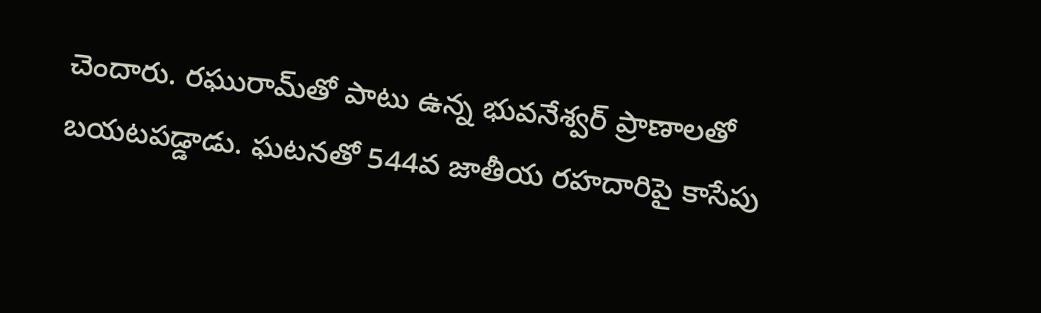చెందారు. రఘురామ్‌తో పాటు ఉన్న భువనేశ్వర్‌ ప్రాణాలతో బయటపడ్డాడు. ఘటనతో 544వ జాతీయ రహదారిపై కాసేపు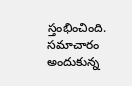స్తంభించింది. సమాచారం అందుకున్న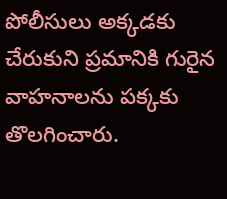పోలీసులు అక్కడకు చేరుకుని ప్రమానికి గురైన వాహనాలను పక్కకు తొలగించారు.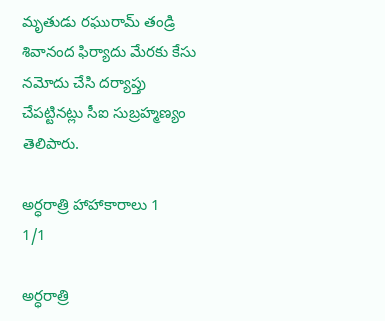మృతుడు రఘురామ్‌ తండ్రి శివానంద ఫిర్యాదు మేరకు కేసు నమోదు చేసి దర్యాప్తు చేపట్టినట్లు సీఐ సుబ్రహ్మణ్యం తెలిపారు.

అర్ధరాత్రి హాహాకారాలు 1
1/1

అర్ధరాత్రి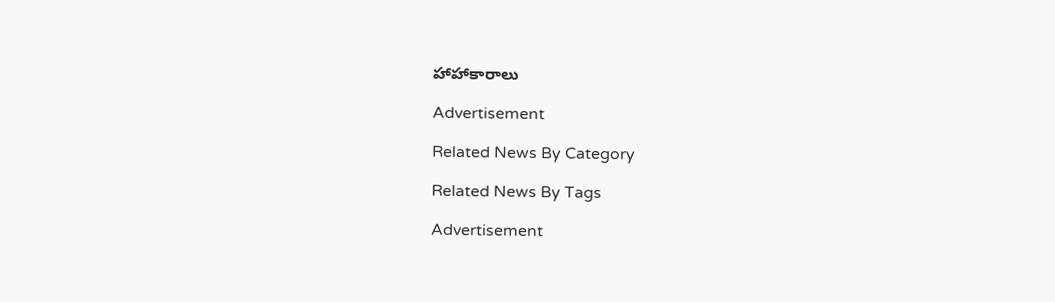హాహాకారాలు

Advertisement

Related News By Category

Related News By Tags

Advertisement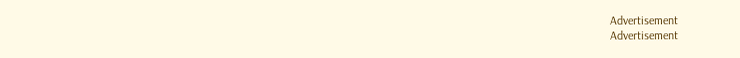Advertisement
Advertisement